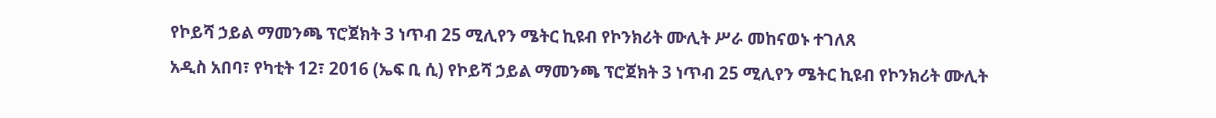የኮይሻ ኃይል ማመንጫ ፕሮጀክት 3 ነጥብ 25 ሚሊየን ሜትር ኪዩብ የኮንክሪት ሙሊት ሥራ መከናወኑ ተገለጸ
አዲስ አበባ፣ የካቲት 12፣ 2016 (ኤፍ ቢ ሲ) የኮይሻ ኃይል ማመንጫ ፕሮጀክት 3 ነጥብ 25 ሚሊየን ሜትር ኪዩብ የኮንክሪት ሙሊት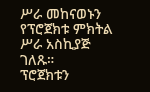ሥራ መከናወኑን የፕሮጀክቱ ምክትል ሥራ አስኪያጅ ገለጹ።
ፕሮጀክቱን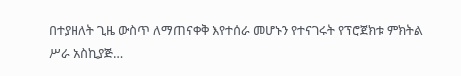በተያዘለት ጊዜ ውስጥ ለማጠናቀቅ እየተሰራ መሆኑን የተናገሩት የፕሮጀክቱ ምክትል ሥራ አስኪያጅ…